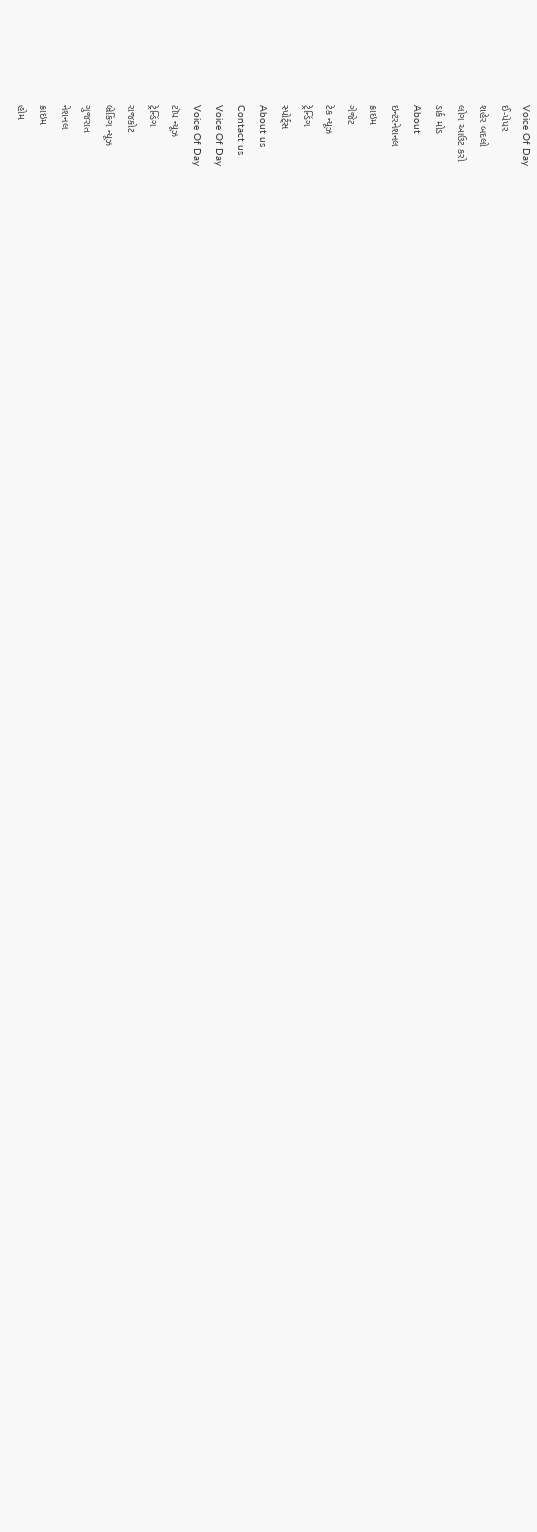Voice Of Day
ઈ-પેપર
શહેર બદલો
લોગ આઉટ કરો
ડાર્ક મોડ
About
ઇન્ટરનેશનલ
ક્રાઇમ
ગેજેટ
ટેક ન્યૂઝ
ટ્રેન્ડિંગ
સ્પોર્ટ્સ
About us
Contact us
Voice Of Day
Voice Of Day
ટૉપ ન્યૂઝ
ટ્રેન્ડિંગ
રાજકોટ
બ્રેકિંગ ન્યૂઝ
ગુજરાત
નેશનલ
ક્રાઇમ
હોમ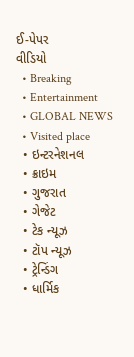ઈ-પેપર
વીડિયો
  • Breaking
  • Entertainment
  • GLOBAL NEWS
  • Visited place
  • ઇન્ટરનેશનલ
  • ક્રાઇમ
  • ગુજરાત
  • ગેજેટ
  • ટેક ન્યૂઝ
  • ટૉપ ન્યૂઝ
  • ટ્રેન્ડિંગ
  • ધાર્મિક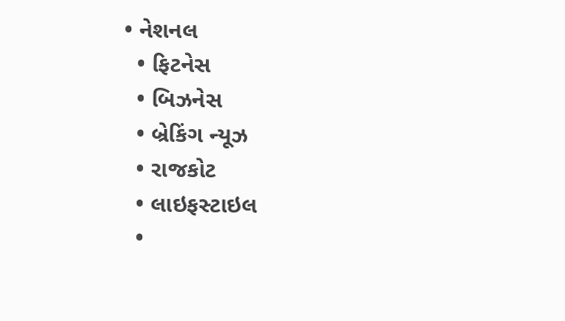• નેશનલ
  • ફિટનેસ
  • બિઝનેસ
  • બ્રેકિંગ ન્યૂઝ
  • રાજકોટ
  • લાઇફસ્ટાઇલ
  •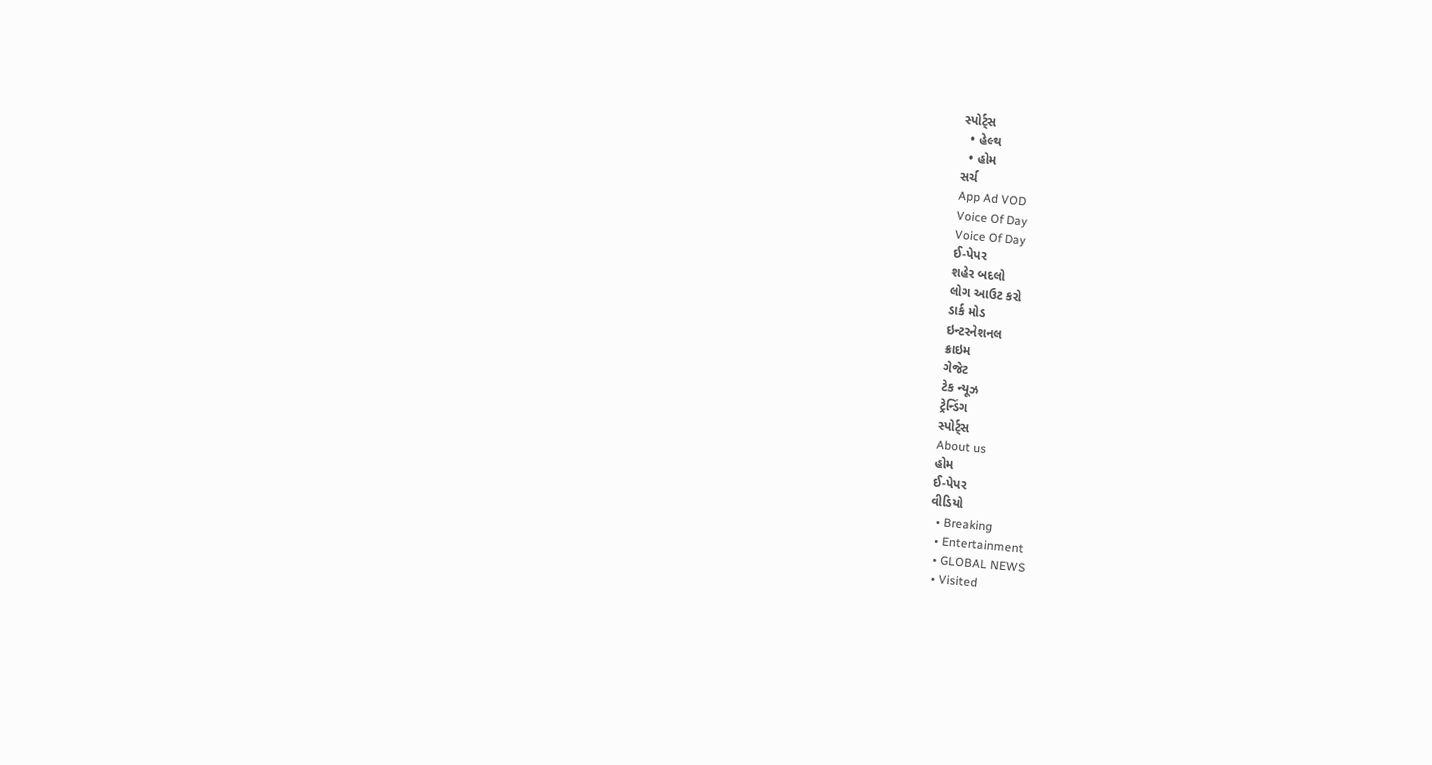સ્પોર્ટ્સ
  • હેલ્થ
  • હોમ
સર્ચ
App Ad VOD
Voice Of Day
Voice Of Day
ઈ-પેપર
શહેર બદલો
લોગ આઉટ કરો
ડાર્ક મોડ
ઇન્ટરનેશનલ
ક્રાઇમ
ગેજેટ
ટેક ન્યૂઝ
ટ્રેન્ડિંગ
સ્પોર્ટ્સ
About us
હોમ
ઈ-પેપર
વીડિયો
  • Breaking
  • Entertainment
  • GLOBAL NEWS
  • Visited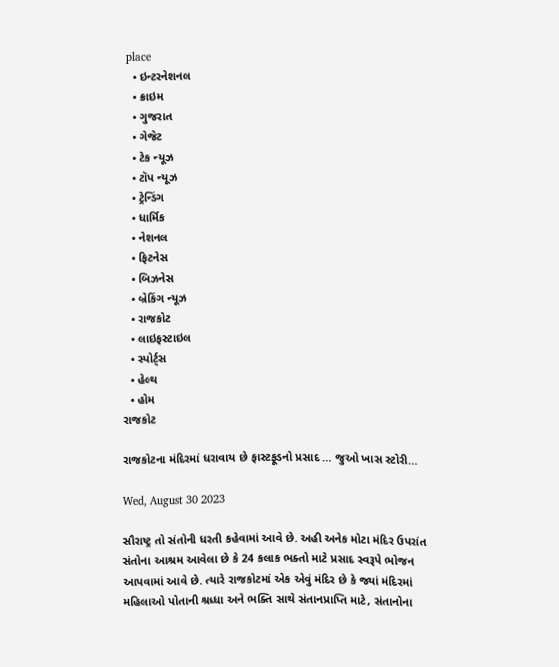place
  • ઇન્ટરનેશનલ
  • ક્રાઇમ
  • ગુજરાત
  • ગેજેટ
  • ટેક ન્યૂઝ
  • ટૉપ ન્યૂઝ
  • ટ્રેન્ડિંગ
  • ધાર્મિક
  • નેશનલ
  • ફિટનેસ
  • બિઝનેસ
  • બ્રેકિંગ ન્યૂઝ
  • રાજકોટ
  • લાઇફસ્ટાઇલ
  • સ્પોર્ટ્સ
  • હેલ્થ
  • હોમ
રાજકોટ

રાજકોટના મંદિરમાં ધરાવાય છે ફાસ્ટફૂડનો પ્રસાદ … જુઓ ખાસ સ્ટોરી…

Wed, August 30 2023

સૌરાષ્ટ્ર તો સંતોની ધરતી કહેવામાં આવે છે. અહી અનેક મોટા મંદિર ઉપરાંત સંતોના આશ્રમ આવેલા છે કે 24 કલાક ભક્તો માટે પ્રસાદ સ્વરૂપે ભોજન આપવામાં આવે છે. ત્યારે રાજકોટમાં એક એવું મંદિર છે કે જ્યાં મંદિરમાં મહિલાઓ પોતાની શ્રધ્ધા અને ભક્તિ સાથે સંતાનપ્રાપ્તિ માટે, સંતાનોના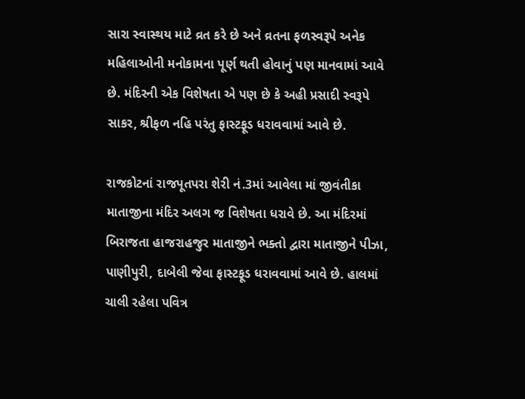સારા સ્વાસ્થય માટે વ્રત કરે છે અને વ્રતના ફળસ્વરૂપે અનેક મહિલાઓની મનોકામના પૂર્ણ થતી હોવાનું પણ માનવામાં આવે છે. મંદિરની એક વિશેષતા એ પણ છે કે અહી પ્રસાદી સ્વરૂપે સાકર, શ્રીફળ નહિ પરંતુ ફાસ્ટફૂડ ધરાવવામાં આવે છે.

રાજકોટનાં રાજપૂતપરા શેરી નં.3માં આવેલા માં જીવંતીકા માતાજીના મંદિર અલગ જ વિશેષતા ધરાવે છે. આ મંદિરમાં બિરાજતા હાજરાહજુર માતાજીને ભક્તો દ્વારા માતાજીને પીઝા, પાણીપુરી, દાબેલી જેવા ફાસ્ટફૂડ ધરાવવામાં આવે છે. હાલમાં ચાલી રહેલા પવિત્ર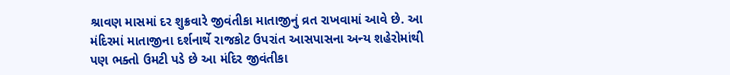શ્રાવણ માસમાં દર શુક્રવારે જીવંતીકા માતાજીનું વ્રત રાખવામાં આવે છે. આ મંદિરમાં માતાજીના દર્શનાર્થે રાજકોટ ઉપરાંત આસપાસના અન્ય શહેરોમાંથી પણ ભક્તો ઉમટી પડે છે આ મંદિર જીવંતીકા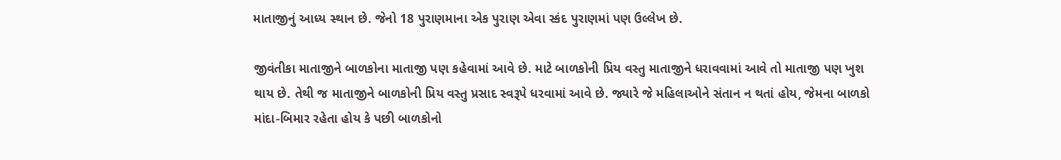માતાજીનું આધ્ય સ્થાન છે. જેનો 18 પુરાણમાના એક પુરાણ એવા સ્કંદ પુરાણમાં પણ ઉલ્લેખ છે.

જીવંતીકા માતાજીને બાળકોના માતાજી પણ કહેવામાં આવે છે. માટે બાળકોની પ્રિય વસ્તુ માતાજીને ધરાવવામાં આવે તો માતાજી પણ ખુશ થાય છે. તેથી જ માતાજીને બાળકોની પ્રિય વસ્તુ પ્રસાદ સ્વરૂપે ધરવામાં આવે છે. જ્યારે જે મહિલાઓને સંતાન ન થતાં હોય, જેમના બાળકો માંદા-બિમાર રહેતા હોય કે પછી બાળકોનો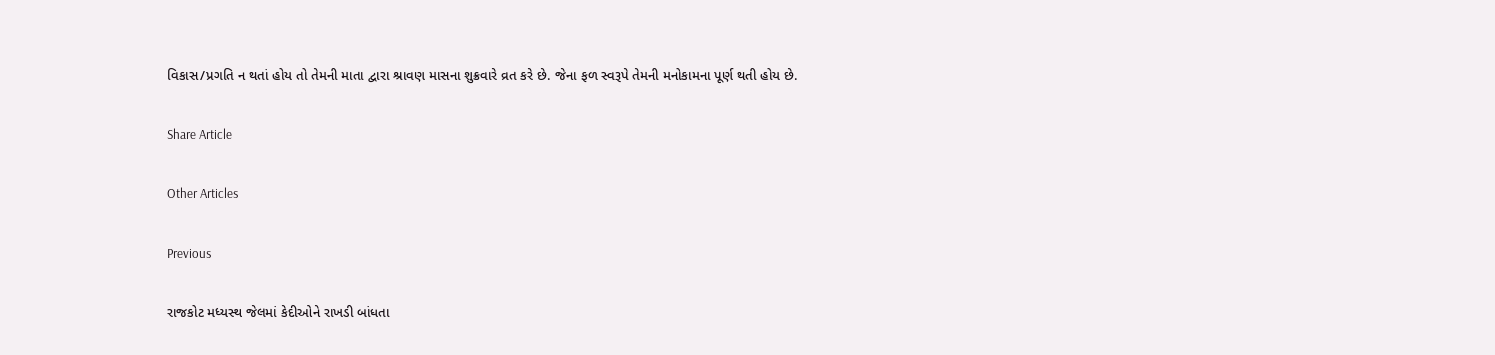વિકાસ/પ્રગતિ ન થતાં હોય તો તેમની માતા દ્વારા શ્રાવણ માસના શુક્રવારે વ્રત કરે છે. જેના ફળ સ્વરૂપે તેમની મનોકામના પૂર્ણ થતી હોય છે.

Share Article

Other Articles

Previous

રાજકોટ મધ્યસ્થ જેલમાં કેદીઓને રાખડી બાંધતા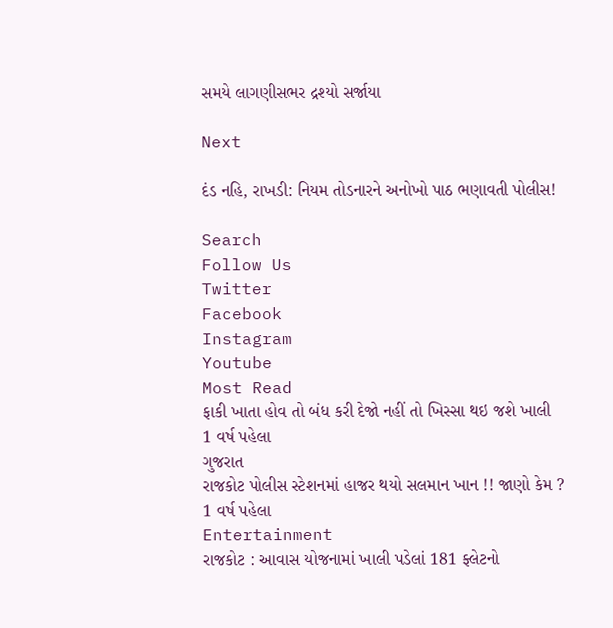સમયે લાગણીસભર દ્રશ્યો સર્જાયા

Next

દંડ નહિ, રાખડી: નિયમ તોડનારને અનોખો પાઠ ભણાવતી પોલીસ!

Search
Follow Us
Twitter
Facebook
Instagram
Youtube
Most Read
ફાકી ખાતા હોવ તો બંધ કરી દેજો નહીં તો ખિસ્સા થઇ જશે ખાલી
1 વર્ષ પહેલા
ગુજરાત
રાજકોટ પોલીસ સ્ટેશનમાં હાજર થયો સલમાન ખાન !! જાણો કેમ ?
1 વર્ષ પહેલા
Entertainment
રાજકોટ : આવાસ યોજનામાં ખાલી પડેલાં 181 ફ્લેટનો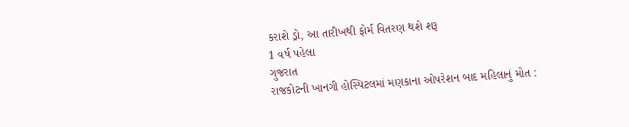કરાશે ડ્રો, આ તારીખથી ફોર્મ વિતરણ થશે શરૂ
1 વર્ષ પહેલા
ગુજરાત
રાજકોટની ખાનગી હોસ્પિટલમાં મણકાના ઓપરેશન બાદ મહિલાનું મોત :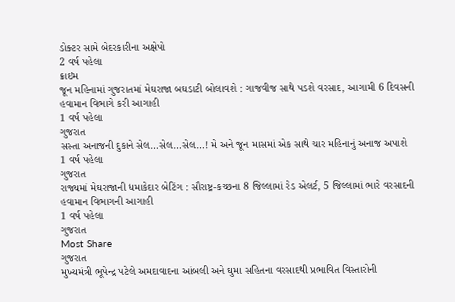ડોક્ટર સામે બેદરકારીના અક્ષેપો
2 વર્ષ પહેલા
ક્રાઇમ
જૂન મહિનામાં ગુજરાતમાં મેઘરાજા બઘડાટી બોલાવશે : ગાજવીજ સાથે પડશે વરસાદ, આગામી 6 દિવસની હવામાન વિભાગે કરી આગાહી
1 વર્ષ પહેલા
ગુજરાત
સસ્તા અનાજની દુકાને સેલ…સેલ…સેલ…! મે અને જૂન માસમાં એક સાથે ચાર મહિનાનું અનાજ અપાશે
1 વર્ષ પહેલા
ગુજરાત
રાજ્યમાં મેઘરાજાની ધમાકેદાર બેટિંગ : સૌરાષ્ટ્ર-કચ્છના 8 જિલ્લામાં રેડ એલર્ટ, 5 જિલ્લામાં ભારે વરસાદની હવામાન વિભાગની આગાહી
1 વર્ષ પહેલા
ગુજરાત
Most Share
ગુજરાત
મુખ્યમંત્રી ભૂપેન્દ્ર પટેલે અમદાવાદના આંબલી અને ઘુમા સહિતના વરસાદથી પ્રભાવિત વિસ્તારોની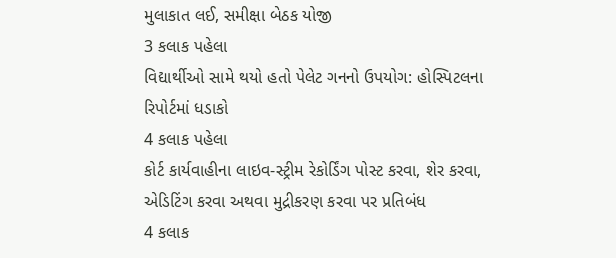મુલાકાત લઈ, સમીક્ષા બેઠક યોજી
3 કલાક પહેલા
વિદ્યાર્થીઓ સામે થયો હતો પેલેટ ગનનો ઉપયોગ: હોસ્પિટલના રિપોર્ટમાં ધડાકો
4 કલાક પહેલા
કોર્ટ કાર્યવાહીના લાઇવ-સ્ટ્રીમ રેકોર્ડિંગ પોસ્ટ કરવા, શેર કરવા, એડિટિંગ કરવા અથવા મુદ્રીકરણ કરવા પર પ્રતિબંધ
4 કલાક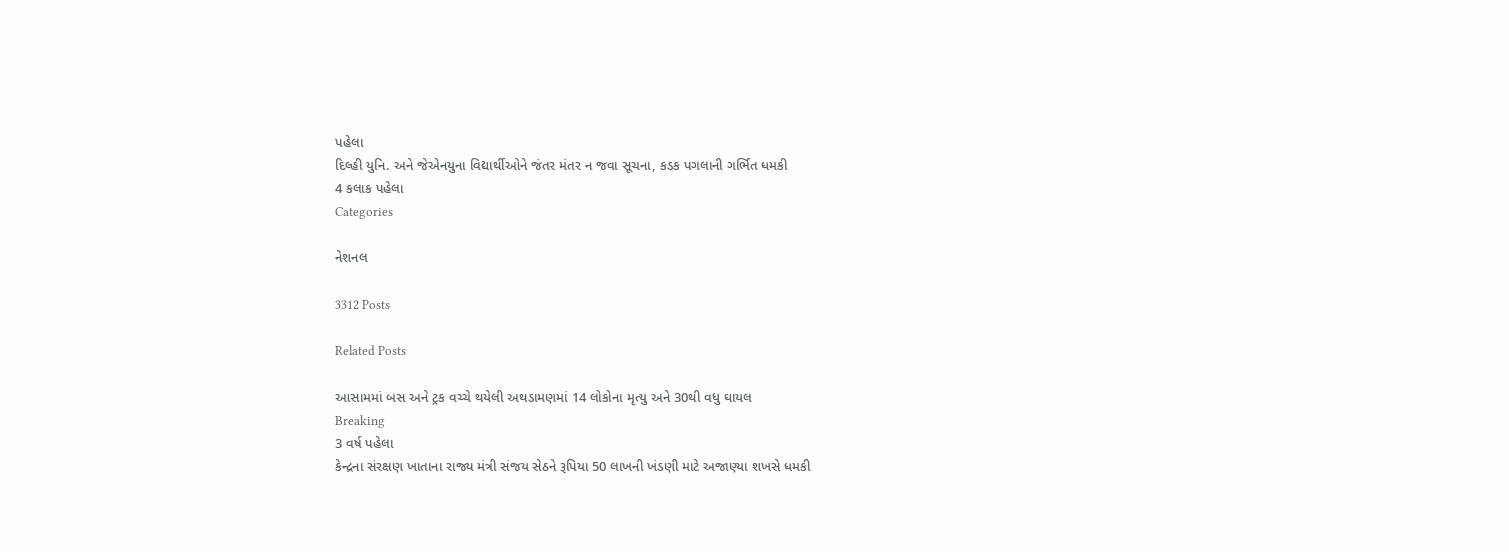પહેલા
દિલ્હી યુનિ. અને જેએનયુના વિદ્યાર્થીઓને જંતર મંતર ન જવા સૂચના, કડક પગલાની ગર્ભિત ધમકી
4 કલાક પહેલા
Categories

નેશનલ

3312 Posts

Related Posts

આસામમાં બસ અને ટ્રક વચ્ચે થયેલી અથડામણમાં 14 લોકોના મૃત્યુ અને 30થી વધુ ઘાયલ
Breaking
3 વર્ષ પહેલા
કેન્દ્રના સંરક્ષણ ખાતાના રાજ્ય મંત્રી સંજય સેઠને રૂપિયા 50 લાખની ખંડણી માટે અજાણ્યા શખસે ધમકી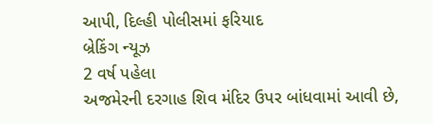આપી, દિલ્હી પોલીસમાં ફરિયાદ
બ્રેકિંગ ન્યૂઝ
2 વર્ષ પહેલા
અજમેરની દરગાહ શિવ મંદિર ઉપર બાંધવામાં આવી છે,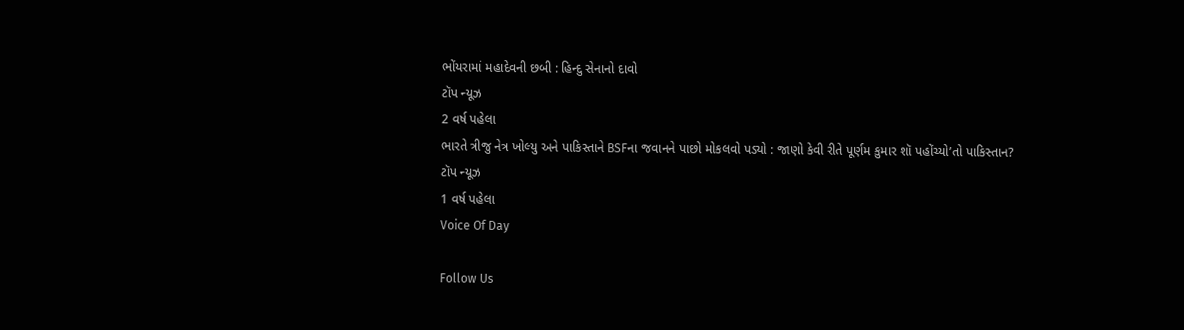ભોંયરામાં મહાદેવની છબી : હિન્દુ સેનાનો દાવો
ટૉપ ન્યૂઝ
2 વર્ષ પહેલા
ભારતે ત્રીજુ નેત્ર ખોલ્યુ અને પાકિસ્તાને BSFના જવાનને પાછો મોકલવો પડ્યો : જાણો કેવી રીતે પૂર્ણમ કુમાર શૉ પહોંચ્યો’તો પાકિસ્તાન?
ટૉપ ન્યૂઝ
1 વર્ષ પહેલા
Voice Of Day

Follow Us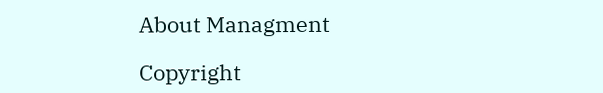About Managment

Copyright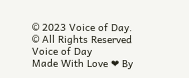© 2023 Voice of Day.
© All Rights Reserved Voice of Day
Made With Love ❤ By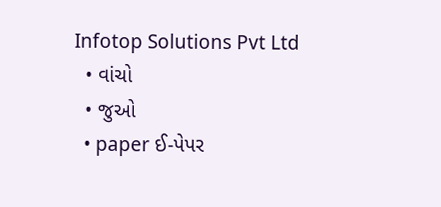Infotop Solutions Pvt Ltd
  • વાંચો
  • જુઓ
  • paper ઈ-પેપર